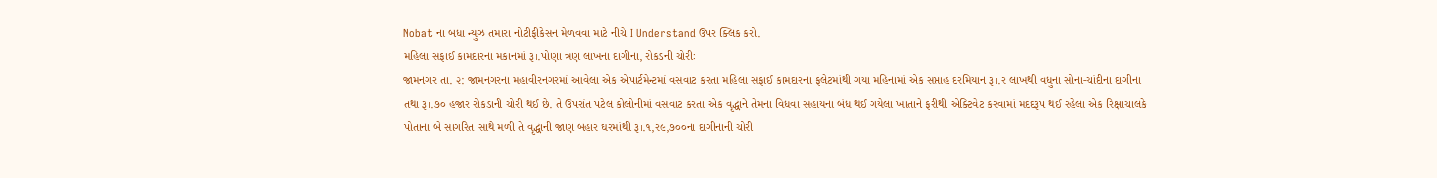Nobat ના બધા ન્યુઝ તમારા નોટીફીકેસન મેળવવા માટે નીચે I Understand ઉપર ક્લિક કરો.
મહિલા સફાઈ કામદારના મકાનમાં રૂ।.પોણા ત્રણ લાખના દાગીના, રોકડની ચોરીઃ
જામનગર તા. ૨: જામનગરના મહાવીરનગરમાં આવેલા એક એપાર્ટમેન્ટમાં વસવાટ કરતા મહિલા સફાઈ કામદારના ફલેટમાંથી ગયા મહિનામાં એક સપ્તાહ દરમિયાન રૂ।.ર લાખથી વધુના સોના-ચાંદીના દાગીના તથા રૂ।.૭૦ હજાર રોકડાની ચોરી થઈ છે. તે ઉપરાંત પટેલ કોલોનીમાં વસવાટ કરતા એક વૃદ્ધાને તેમના વિધવા સહાયના બંધ થઈ ગયેલા ખાતાને ફરીથી એક્ટિવેટ કરવામાં મદદરૂપ થઈ રહેલા એક રિક્ષાચાલકે પોતાના બે સાગરિત સાથે મળી તે વૃદ્ધાની જાણ બહાર ઘરમાંથી રૂ।.૧,ર૯,૭૦૦ના દાગીનાની ચોરી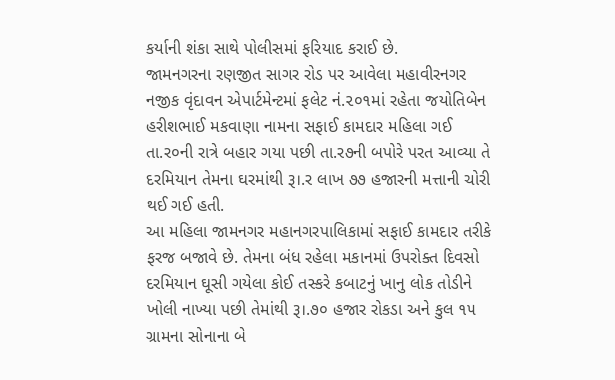કર્યાની શંકા સાથે પોલીસમાં ફરિયાદ કરાઈ છે.
જામનગરના રણજીત સાગર રોડ પર આવેલા મહાવીરનગર નજીક વૃંદાવન એપાર્ટમેન્ટમાં ફલેટ નં.૨૦૧માં રહેતા જયોતિબેન હરીશભાઈ મકવાણા નામના સફાઈ કામદાર મહિલા ગઈ તા.ર૦ની રાત્રે બહાર ગયા પછી તા.ર૭ની બપોરે પરત આવ્યા તે દરમિયાન તેમના ઘરમાંથી રૂ।.ર લાખ ૭૭ હજારની મત્તાની ચોરી થઈ ગઈ હતી.
આ મહિલા જામનગર મહાનગરપાલિકામાં સફાઈ કામદાર તરીકે ફરજ બજાવે છે. તેમના બંધ રહેલા મકાનમાં ઉપરોક્ત દિવસો દરમિયાન ઘૂસી ગયેલા કોઈ તસ્કરે કબાટનું ખાનુ લોક તોડીને ખોલી નાખ્યા પછી તેમાંથી રૂ।.૭૦ હજાર રોકડા અને કુલ ૧૫ ગ્રામના સોનાના બે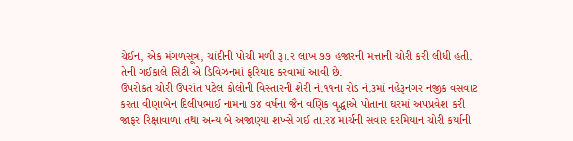ચેઈન, એક મંગળસૂત્ર, ચાંદીની પોચી મળી રૂ।.ર લાખ ૭૭ હજારની મત્તાની ચોરી કરી લીધી હતી. તેની ગઈકાલે સિટી એ ડિવિઝનમાં ફરિયાદ કરવામાં આવી છે.
ઉપરોકત ચોરી ઉપરાંત પટેલ કોલોની વિસ્તારની શેરી નં.૧૧ના રોડ નં.૩માં નહેરૂનગર નજીક વસવાટ કરતા વીણાબેન દિલીપભાઈ નામના ૭૪ વર્ષના જૈન વણિક વૃદ્ધાએ પોતાના ઘરમાં અપપ્રવેશ કરી જાફર રિક્ષાવાળા તથા અન્ય બે અજાણ્યા શખ્સે ગઈ તા.ર૪ માર્ચની સવાર દરમિયાન ચોરી કર્યાની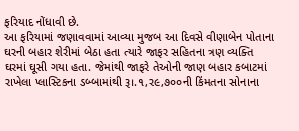ફરિયાદ નોંધાવી છે.
આ ફરિયામાં જણાવવામાં આવ્યા મુજબ આ દિવસે વીણાબેન પોતાના ઘરની બહાર શેરીમાં બેઠા હતા ત્યારે જાફર સહિતના ત્રણ વ્યક્તિ ઘરમાં ઘૂસી ગયા હતા. જેમાંથી જાફરે તેઓની જાણ બહાર કબાટમાં રાખેલા પ્લાસ્ટિકના ડબ્બામાંથી રૂ।.૧,ર૯,૭૦૦ની કિંમતના સોનાના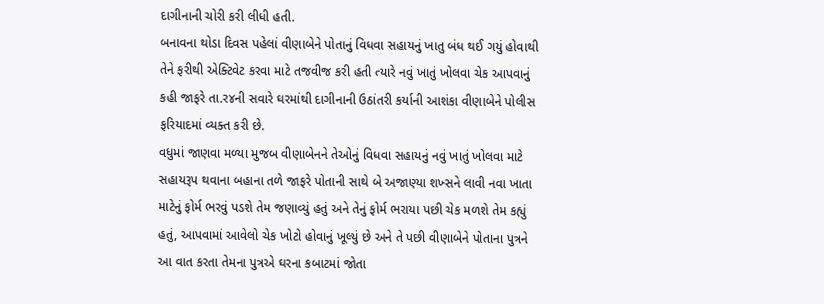દાગીનાની ચોરી કરી લીધી હતી.
બનાવના થોડા દિવસ પહેલાં વીણાબેને પોતાનું વિધવા સહાયનું ખાતુ બંધ થઈ ગયું હોવાથી તેને ફરીથી એક્ટિવેટ કરવા માટે તજવીજ કરી હતી ત્યારે નવું ખાતું ખોલવા ચેક આપવાનું કહી જાફરે તા.ર૪ની સવારે ઘરમાંથી દાગીનાની ઉઠાંતરી કર્યાની આશંકા વીણાબેને પોલીસ ફરિયાદમાં વ્યક્ત કરી છે.
વધુમાં જાણવા મળ્યા મુજબ વીણાબેનને તેઓનું વિધવા સહાયનું નવું ખાતું ખોલવા માટે સહાયરૂપ થવાના બહાના તળે જાફરે પોતાની સાથે બે અજાણ્યા શખ્સને લાવી નવા ખાતા માટેનું ફોર્મ ભરવું પડશે તેમ જણાવ્યું હતું અને તેનું ફોર્મ ભરાયા પછી ચેક મળશે તેમ કહ્યું હતું, આપવામાં આવેલો ચેક ખોટો હોવાનું ખૂલ્યું છે અને તે પછી વીણાબેને પોતાના પુત્રને આ વાત કરતા તેમના પુત્રએ ઘરના કબાટમાં જોતા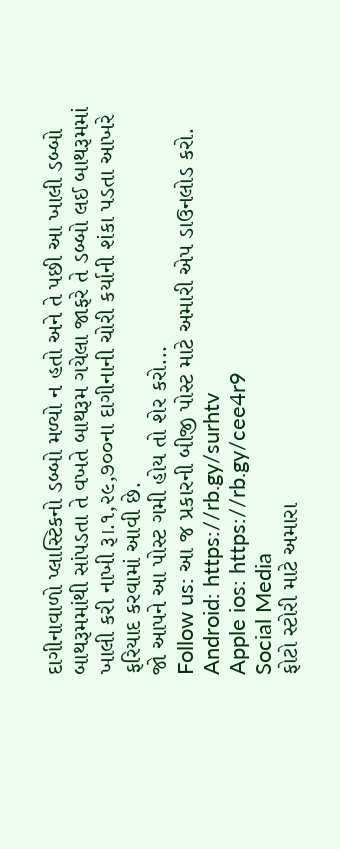દાગીનાવાળો પ્લાસ્ટિકનો ડબ્બો મળ્યો ન હતો અને તે પછી આ ખાલી ડબ્બો બાથરૂમમાંથી સાંપડતા તે વખતે બાથરૂમ ગયેલા જાફરે તે ડબ્બો લઈ બાથરૂમમાં ખાલી કરી નાખી રૂ।.૧,૨૯,૭૦૦ના દાગીનાની ચોરી કર્યાની શંકા પડતા આખરે ફરિયાદ કરવામાં આવી છે.
જો આપને આ પોસ્ટ ગમી હોય તો શેર કરો...
Follow us: આ જ પ્રકારની બીજી પોસ્ટ માટે અમારી એપ ડાઉનલોડ કરો.
Android: https://rb.gy/surhtv
Apple ios: https://rb.gy/cee4r9
Social Media
ફોટો સ્ટોરી માટે અમારા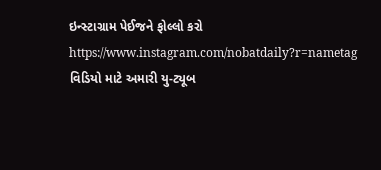ઇન્સ્ટાગ્રામ પેઈજને ફોલ્લો કરો
https://www.instagram.com/nobatdaily?r=nametag
વિડિયો માટે અમારી યુ-ટ્યૂબ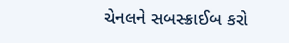ચેનલને સબસ્ક્રાઈબ કરો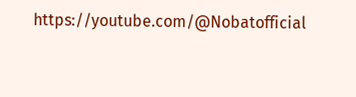https://youtube.com/@Nobatofficial